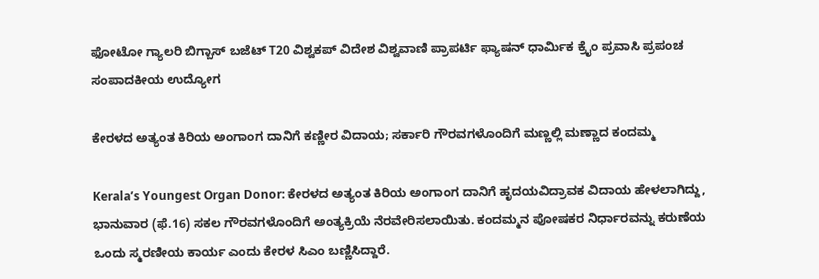ಫೋಟೋ ಗ್ಯಾಲರಿ ಬಿಗ್ಬಾಸ್ ಬಜೆಟ್ T20 ವಿಶ್ವಕಪ್ ವಿದೇಶ ವಿಶ್ವವಾಣಿ ಪ್ರಾಪರ್ಟಿ ಫ್ಯಾಷನ್ ಧಾರ್ಮಿಕ ಕ್ರೈಂ ಪ್ರವಾಸಿ ಪ್ರಪಂಚ ಸಂಪಾದಕೀಯ ಉದ್ಯೋಗ

ಕೇರಳದ ಅತ್ಯಂತ ಕಿರಿಯ ಅಂಗಾಂಗ ದಾನಿಗೆ ಕಣ್ಣೀರ ವಿದಾಯ; ಸರ್ಕಾರಿ ಗೌರವಗಳೊಂದಿಗೆ ಮಣ್ಣಲ್ಲಿ ಮಣ್ಣಾದ ಕಂದಮ್ಮ

Kerala’s Youngest Organ Donor: ಕೇರಳದ ಅತ್ಯಂತ ಕಿರಿಯ ಅಂಗಾಂಗ ದಾನಿಗೆ ಹೃದಯವಿದ್ರಾವಕ ವಿದಾಯ ಹೇಳಲಾಗಿದ್ದು, ಭಾನುವಾರ (ಫೆ.16) ಸಕಲ ಗೌರವಗಳೊಂದಿಗೆ ಅಂತ್ಯಕ್ರಿಯೆ ನೆರವೇರಿಸಲಾಯಿತು. ಕಂದಮ್ಮನ ಪೋಷಕರ ನಿರ್ಧಾರವನ್ನು ಕರುಣೆಯ ಒಂದು ಸ್ಮರಣೀಯ ಕಾರ್ಯ ಎಂದು ಕೇರಳ ಸಿಎಂ ಬಣ್ಣಿಸಿದ್ದಾರೆ.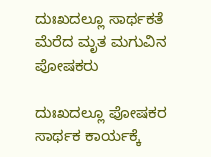ದುಃಖದಲ್ಲೂ ಸಾರ್ಥಕತೆ ಮೆರೆದ ಮೃತ ಮಗುವಿನ ಪೋಷಕರು

ದುಃಖದಲ್ಲೂ ಪೋಷಕರ ಸಾರ್ಥಕ ಕಾರ್ಯಕ್ಕೆ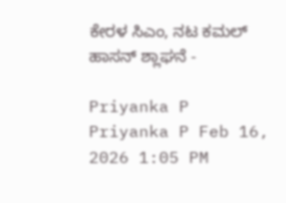ಕೇರಳ ಸಿಎಂ, ನಟ ಕಮಲ್ ಹಾಸನ್ ಶ್ಲಾಘನೆ -

Priyanka P
Priyanka P Feb 16, 2026 1:05 PM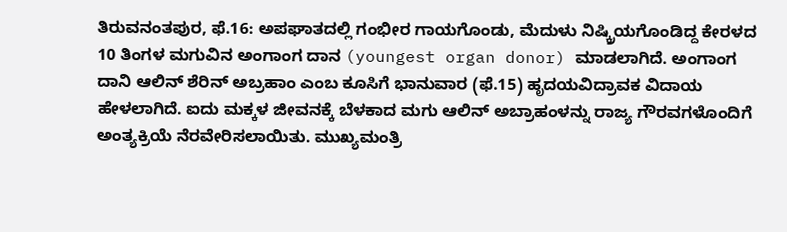ತಿರುವನಂತಪುರ, ಫೆ.16: ಅಪಘಾತದಲ್ಲಿ ಗಂಭೀರ ಗಾಯಗೊಂಡು, ಮೆದುಳು ನಿಷ್ಕ್ರಿಯಗೊಂಡಿದ್ದ ಕೇರಳದ 10 ತಿಂಗಳ ಮಗುವಿನ ಅಂಗಾಂಗ ದಾನ (youngest organ donor) ಮಾಡಲಾಗಿದೆ. ಅಂಗಾಂಗ ದಾನಿ ಆಲಿನ್ ಶೆರಿನ್ ಅಬ್ರಹಾಂ ಎಂಬ ಕೂಸಿಗೆ ಭಾನುವಾರ (ಫೆ.15) ಹೃದಯವಿದ್ರಾವಕ ವಿದಾಯ ಹೇಳಲಾಗಿದೆ. ಐದು ಮಕ್ಕಳ ಜೀವನಕ್ಕೆ ಬೆಳಕಾದ ಮಗು ಆಲಿನ್ ಅಬ್ರಾಹಂಳನ್ನು ರಾಜ್ಯ ಗೌರವಗಳೊಂದಿಗೆ ಅಂತ್ಯಕ್ರಿಯೆ ನೆರವೇರಿಸಲಾಯಿತು. ಮುಖ್ಯಮಂತ್ರಿ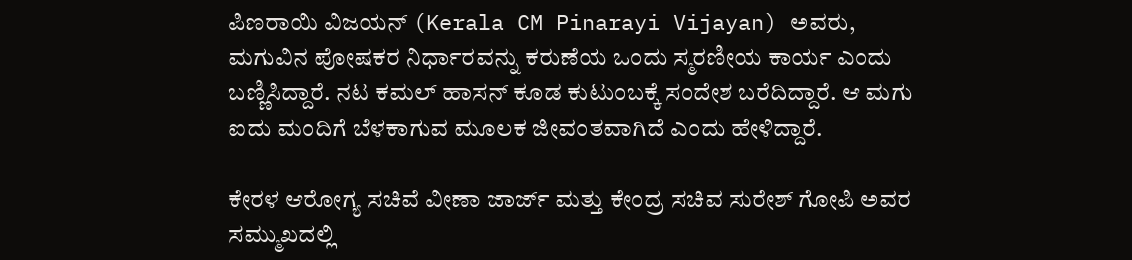ಪಿಣರಾಯಿ ವಿಜಯನ್ (Kerala CM Pinarayi Vijayan) ಅವರು, ಮಗುವಿನ ಪೋಷಕರ ನಿರ್ಧಾರವನ್ನು ಕರುಣೆಯ ಒಂದು ಸ್ಮರಣೀಯ ಕಾರ್ಯ ಎಂದು ಬಣ್ಣಿಸಿದ್ದಾರೆ. ನಟ ಕಮಲ್ ಹಾಸನ್ ಕೂಡ ಕುಟುಂಬಕ್ಕೆ ಸಂದೇಶ ಬರೆದಿದ್ದಾರೆ. ಆ ಮಗು ಐದು ಮಂದಿಗೆ ಬೆಳಕಾಗುವ ಮೂಲಕ ಜೀವಂತವಾಗಿದೆ ಎಂದು ಹೇಳಿದ್ದಾರೆ.

ಕೇರಳ ಆರೋಗ್ಯ ಸಚಿವೆ ವೀಣಾ ಜಾರ್ಜ್ ಮತ್ತು ಕೇಂದ್ರ ಸಚಿವ ಸುರೇಶ್ ಗೋಪಿ ಅವರ ಸಮ್ಮುಖದಲ್ಲಿ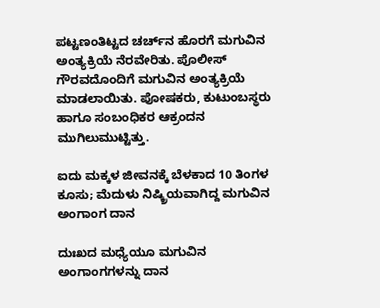ಪಟ್ಟಣಂತಿಟ್ಟದ ಚರ್ಚ್‌ನ ಹೊರಗೆ ಮಗುವಿನ ಅಂತ್ಯಕ್ರಿಯೆ ನೆರವೇರಿತು. ಪೊಲೀಸ್ ಗೌರವದೊಂದಿಗೆ ಮಗುವಿನ ಅಂತ್ಯಕ್ರಿಯೆ ಮಾಡಲಾಯಿತು. ಪೋಷಕರು, ಕುಟುಂಬಸ್ಥರು ಹಾಗೂ ಸಂಬಂಧಿಕರ ಆಕ್ರಂದನ ಮುಗಿಲುಮುಟ್ಟಿತ್ತು.

ಐದು ಮಕ್ಕಳ ಜೀವನಕ್ಕೆ ಬೆಳಕಾದ 10 ತಿಂಗಳ ಕೂಸು; ಮೆದುಳು ನಿಷ್ಕ್ರಿಯವಾಗಿದ್ದ ಮಗುವಿನ ಅಂಗಾಂಗ ದಾನ

ದುಃಖದ ಮಧ್ಯೆಯೂ ಮಗುವಿನ ಅಂಗಾಂಗಗಳನ್ನು ದಾನ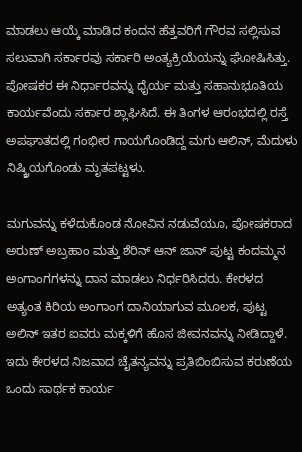ಮಾಡಲು ಆಯ್ಕೆ ಮಾಡಿದ ಕಂದನ ಹೆತ್ತವರಿಗೆ ಗೌರವ ಸಲ್ಲಿಸುವ ಸಲುವಾಗಿ ಸರ್ಕಾರವು ಸರ್ಕಾರಿ ಅಂತ್ಯಕ್ರಿಯೆಯನ್ನು ಘೋಷಿಸಿತ್ತು. ಪೋಷಕರ ಈ ನಿರ್ಧಾರವನ್ನು ಧೈರ್ಯ ಮತ್ತು ಸಹಾನುಭೂತಿಯ ಕಾರ್ಯವೆಂದು ಸರ್ಕಾರ ಶ್ಲಾಘಿಸಿದೆ. ಈ ತಿಂಗಳ ಆರಂಭದಲ್ಲಿ ರಸ್ತೆ ಅಪಘಾತದಲ್ಲಿ ಗಂಭೀರ ಗಾಯಗೊಂಡಿದ್ದ ಮಗು ಆಲಿನ್, ಮೆದುಳು ನಿಷ್ಕ್ರಿಯಗೊಂಡು ಮೃತಪಟ್ಟಳು.

ಮಗುವನ್ನು ಕಳೆದುಕೊಂಡ ನೋವಿನ ನಡುವೆಯೂ, ಪೋಷಕರಾದ ಅರುಣ್ ಅಬ್ರಹಾಂ ಮತ್ತು ಶೆರಿನ್ ಆನ್ ಜಾನ್ ಪುಟ್ಟ ಕಂದಮ್ಮನ ಅಂಗಾಂಗಗಳನ್ನು ದಾನ ಮಾಡಲು ನಿರ್ಧರಿಸಿದರು. ಕೇರಳದ ಅತ್ಯಂತ ಕಿರಿಯ ಅಂಗಾಂಗ ದಾನಿಯಾಗುವ ಮೂಲಕ, ಪುಟ್ಟ ಅಲಿನ್ ಇತರ ಐವರು ಮಕ್ಕಳಿಗೆ ಹೊಸ ಜೀವನವನ್ನು ನೀಡಿದ್ದಾಳೆ. ಇದು ಕೇರಳದ ನಿಜವಾದ ಚೈತನ್ಯವನ್ನು ಪ್ರತಿಬಿಂಬಿಸುವ ಕರುಣೆಯ ಒಂದು ಸಾರ್ಥಕ ಕಾರ್ಯ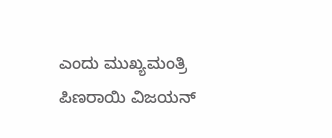ಎಂದು ಮುಖ್ಯಮಂತ್ರಿ ಪಿಣರಾಯಿ ವಿಜಯನ್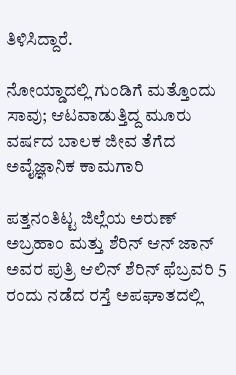ತಿಳಿಸಿದ್ದಾರೆ.

ನೋಯ್ಡಾದಲ್ಲಿ ಗುಂಡಿಗೆ ಮತ್ತೊಂದು ಸಾವು; ಆಟವಾಡುತ್ತಿದ್ದ ಮೂರು ವರ್ಷದ ಬಾಲಕ ಜೀವ ತೆಗೆದ ಅವೈಜ್ಞಾನಿಕ ಕಾಮಗಾರಿ

ಪತ್ತನಂತಿಟ್ಟ ಜಿಲ್ಲೆಯ ಅರುಣ್ ಅಬ್ರಹಾಂ ಮತ್ತು ಶೆರಿನ್ ಆನ್ ಜಾನ್ ಅವರ ಪುತ್ರಿ ಆಲಿನ್ ಶೆರಿನ್ ಫೆಬ್ರವರಿ 5 ರಂದು ನಡೆದ ರಸ್ತೆ ಅಪಘಾತದಲ್ಲಿ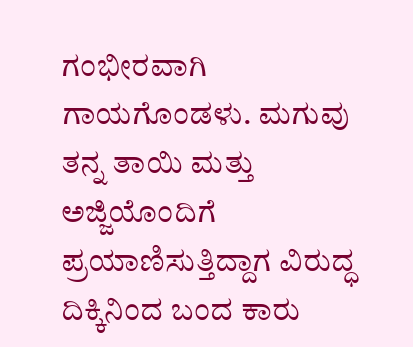ಗಂಭೀರವಾಗಿ ಗಾಯಗೊಂಡಳು. ಮಗುವು ತನ್ನ ತಾಯಿ ಮತ್ತು ಅಜ್ಜಿಯೊಂದಿಗೆ ಪ್ರಯಾಣಿಸುತ್ತಿದ್ದಾಗ ವಿರುದ್ಧ ದಿಕ್ಕಿನಿಂದ ಬಂದ ಕಾರು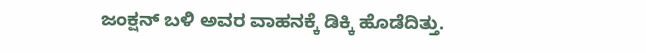ಜಂಕ್ಷನ್ ಬಳಿ ಅವರ ವಾಹನಕ್ಕೆ ಡಿಕ್ಕಿ ಹೊಡೆದಿತ್ತು.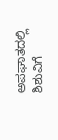ಅಪಘಾತದಲ್ಲಿ ಶಿಶುವಿಗೆ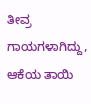ತೀವ್ರ ಗಾಯಗಳಾಗಿದ್ದು, ಆಕೆಯ ತಾಯಿ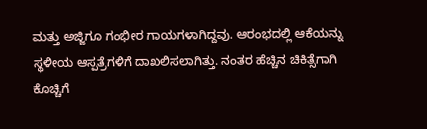ಮತ್ತು ಅಜ್ಜಿಗೂ ಗಂಭೀರ ಗಾಯಗಳಾಗಿದ್ದವು. ಆರಂಭದಲ್ಲಿ ಆಕೆಯನ್ನು ಸ್ಥಳೀಯ ಆಸ್ಪತ್ರೆಗಳಿಗೆ ದಾಖಲಿಸಲಾಗಿತ್ತು. ನಂತರ ಹೆಚ್ಚಿನ ಚಿಕಿತ್ಸೆಗಾಗಿ ಕೊಚ್ಚಿಗೆ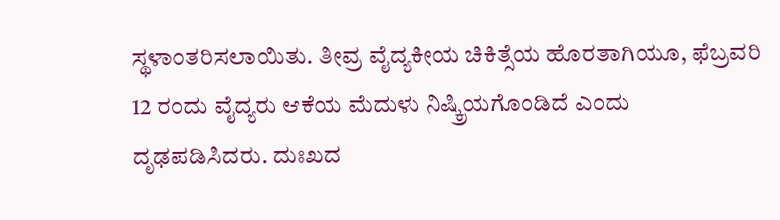ಸ್ಥಳಾಂತರಿಸಲಾಯಿತು. ತೀವ್ರ ವೈದ್ಯಕೀಯ ಚಿಕಿತ್ಸೆಯ ಹೊರತಾಗಿಯೂ, ಫೆಬ್ರವರಿ 12 ರಂದು ವೈದ್ಯರು ಆಕೆಯ ಮೆದುಳು ನಿಷ್ಕ್ರಿಯಗೊಂಡಿದೆ ಎಂದು ದೃಢಪಡಿಸಿದರು. ದುಃಖದ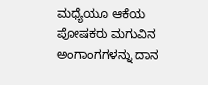ಮಧ್ಯೆಯೂ ಆಕೆಯ ಪೋಷಕರು ಮಗುವಿನ ಅಂಗಾಂಗಗಳನ್ನು ದಾನ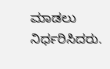ಮಾಡಲು ನಿರ್ಧರಿಸಿದರು.